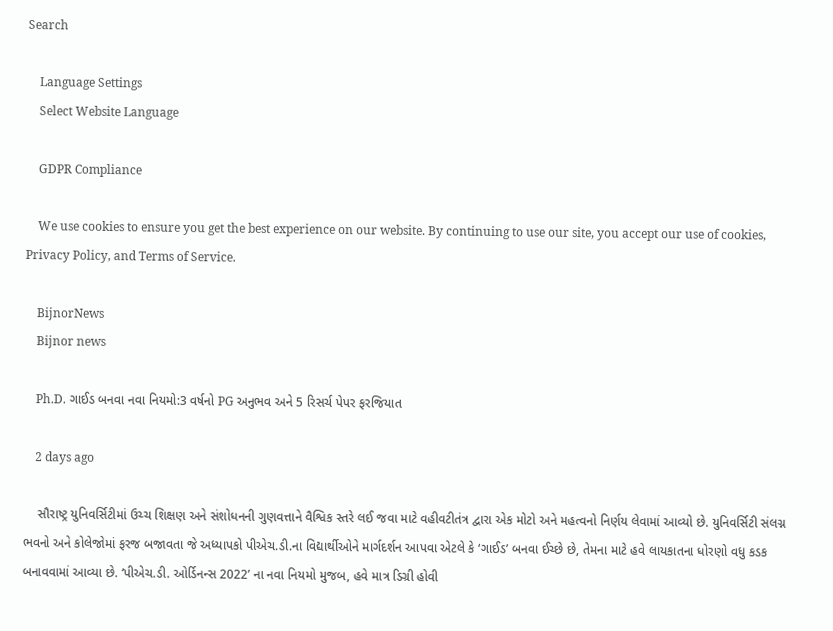Search

    Language Settings
    Select Website Language

    GDPR Compliance

    We use cookies to ensure you get the best experience on our website. By continuing to use our site, you accept our use of cookies, Privacy Policy, and Terms of Service.

    BijnorNews
    Bijnor news

    Ph.D. ગાઈડ બનવા નવા નિયમો:3 વર્ષનો PG અનુભવ અને 5 રિસર્ચ પેપર ફરજિયાત

    2 days ago

    સૌરાષ્ટ્ર યુનિવર્સિટીમાં ઉચ્ચ શિક્ષણ અને સંશોધનની ગુણવત્તાને વૈશ્વિક સ્તરે લઈ જવા માટે વહીવટીતંત્ર દ્વારા એક મોટો અને મહત્વનો નિર્ણય લેવામાં આવ્યો છે. યુનિવર્સિટી સંલગ્ન ભવનો અને કોલેજોમાં ફરજ બજાવતા જે અધ્યાપકો પીએચ.ડી.ના વિદ્યાર્થીઓને માર્ગદર્શન આપવા એટલે કે ‘ગાઈડ’ બનવા ઈચ્છે છે, તેમના માટે હવે લાયકાતના ધોરણો વધુ કડક બનાવવામાં આવ્યા છે. ‘પીએચ.ડી. ઓર્ડિનન્સ 2022’ ના નવા નિયમો મુજબ, હવે માત્ર ડિગ્રી હોવી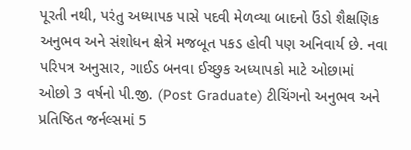પૂરતી નથી, પરંતુ અધ્યાપક પાસે પદવી મેળવ્યા બાદનો ઉંડો શૈક્ષણિક અનુભવ અને સંશોધન ક્ષેત્રે મજબૂત પકડ હોવી પણ અનિવાર્ય છે. નવા પરિપત્ર અનુસાર, ગાઈડ બનવા ઈચ્છુક અધ્યાપકો માટે ઓછામાં ઓછો 3 વર્ષનો પી.જી. (Post Graduate) ટીચિંગનો અનુભવ અને પ્રતિષ્ઠિત જર્નલ્સમાં 5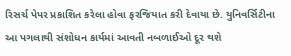રિસર્ચ પેપર પ્રકાશિત કરેલા હોવા ફરજિયાત કરી દેવાયા છે. યુનિવર્સિટીના આ પગલાથી સંશોધન કાર્યમાં આવતી નબળાઈઓ દૂર થશે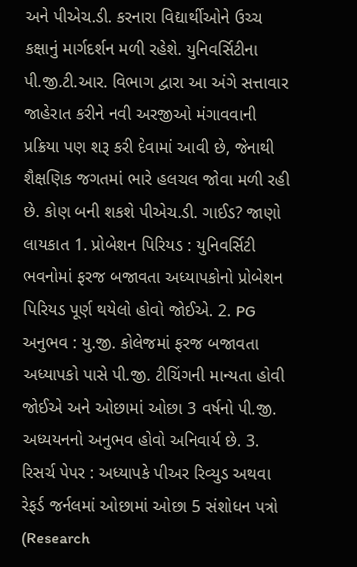અને પીએચ.ડી. કરનારા વિદ્યાર્થીઓને ઉચ્ચ કક્ષાનું માર્ગદર્શન મળી રહેશે. યુનિવર્સિટીના પી.જી.ટી.આર. વિભાગ દ્વારા આ અંગે સત્તાવાર જાહેરાત કરીને નવી અરજીઓ મંગાવવાની પ્રક્રિયા પણ શરૂ કરી દેવામાં આવી છે, જેનાથી શૈક્ષણિક જગતમાં ભારે હલચલ જોવા મળી રહી છે. કોણ બની શકશે પીએચ.ડી. ગાઈડ? જાણો લાયકાત 1. પ્રોબેશન પિરિયડ : યુનિવર્સિટી ભવનોમાં ફરજ બજાવતા અધ્યાપકોનો પ્રોબેશન પિરિયડ પૂર્ણ થયેલો હોવો જોઈએ. 2. PG અનુભવ : યુ.જી. કોલેજમાં ફરજ બજાવતા અધ્યાપકો પાસે પી.જી. ટીચિંગની માન્યતા હોવી જોઈએ અને ઓછામાં ઓછા 3 વર્ષનો પી.જી. અધ્યયનનો અનુભવ હોવો અનિવાર્ય છે. 3. રિસર્ચ પેપર : અધ્યાપકે પીઅર રિવ્યુડ અથવા રેફર્ડ જર્નલમાં ઓછામાં ઓછા 5 સંશોધન પત્રો (Research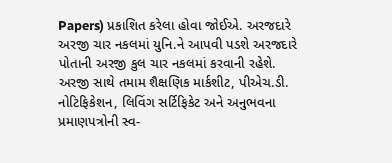Papers) પ્રકાશિત કરેલા હોવા જોઈએ. અરજદારે અરજી ચાર નકલમાં યુનિ.ને આપવી પડશે અરજદારે પોતાની અરજી કુલ ચાર નકલમાં કરવાની રહેશે. અરજી સાથે તમામ શૈક્ષણિક માર્કશીટ, પીએચ.ડી. નોટિફિકેશન, લિવિંગ સર્ટિફિકેટ અને અનુભવના પ્રમાણપત્રોની સ્વ-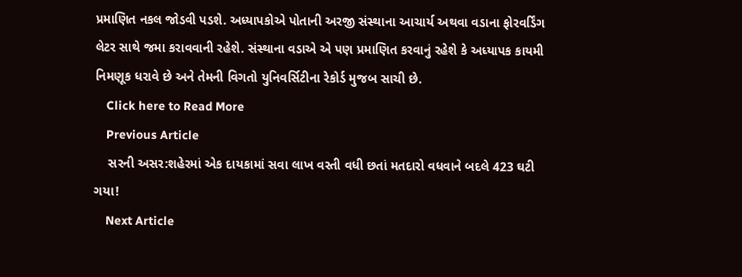પ્રમાણિત નકલ જોડવી પડશે. અધ્યાપકોએ પોતાની અરજી સંસ્થાના આચાર્ય અથવા વડાના ફોરવર્ડિંગ લેટર સાથે જમા કરાવવાની રહેશે. સંસ્થાના વડાએ એ પણ પ્રમાણિત કરવાનું રહેશે કે અધ્યાપક કાયમી નિમણૂક ધરાવે છે અને તેમની વિગતો યુનિવર્સિટીના રેકોર્ડ મુજબ સાચી છે.
    Click here to Read More
    Previous Article
    સરની અસર:શહેરમાં એક દાયકામાં સવા લાખ વસ્તી વધી છતાં મતદારો વધવાને બદલે 423 ઘટી ગયા!
    Next Article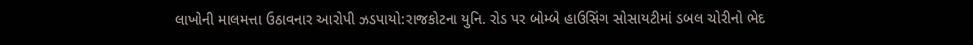લાખોની માલમત્તા ઉઠાવનાર આરોપી ઝડપાયો:રાજકોટના યુનિ. રોડ પર બોમ્બે હાઉસિંગ સોસાયટીમાં ડબલ ચોરીનો ભેદ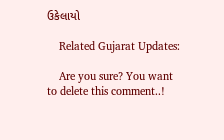ઉકેલાયો

    Related Gujarat Updates:

    Are you sure? You want to delete this comment..!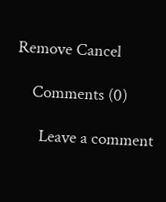Remove Cancel

    Comments (0)

      Leave a comment